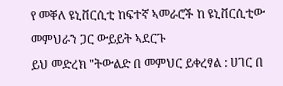የ መቐለ ዩኒቨርሲቲ ከፍተኛ ኣመራሮች ከ ዩኒቨርሲቲው መምህራን ጋር ውይይት ኣደርጉ
ይህ መድረክ "ትውልድ በ መምህር ይቀረፃል : ሀገር በ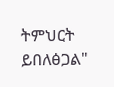ትምህርት ይበለፅጋል"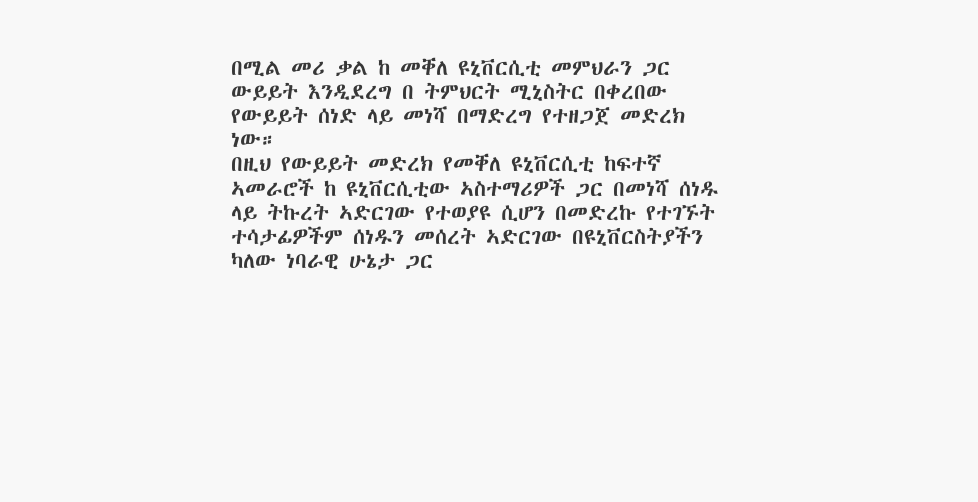በሚል መሪ ቃል ከ መቐለ ዩኒቨርሲቲ መምህራን ጋር ውይይት እንዲደረግ በ ትምህርት ሚኒስትር በቀረበው የውይይት ሰነድ ላይ መነሻ በማድረግ የተዘጋጀ መድረክ ነው።
በዚህ የውይይት መድረክ የመቐለ ዩኒቨርሲቲ ከፍተኛ ኣመራሮች ከ ዩኒቨርሲቲው ኣስተማሪዎች ጋር በመነሻ ሰነዱ ላይ ትኩረት ኣድርገው የተወያዩ ሲሆን በመድረኩ የተገኙት ተሳታፊዎችም ሰነዱን መሰረት ኣድርገው በዩኒቨርስትያችን ካለው ነባራዊ ሁኔታ ጋር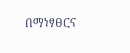በማነፃፀርና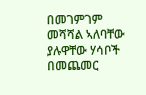በመገምገም መሻሻል ኣለባቸው ያሉዋቸው ሃሳቦች በመጨመር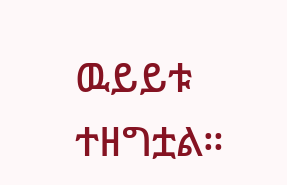ዉይይቱ ተዘግቷል።